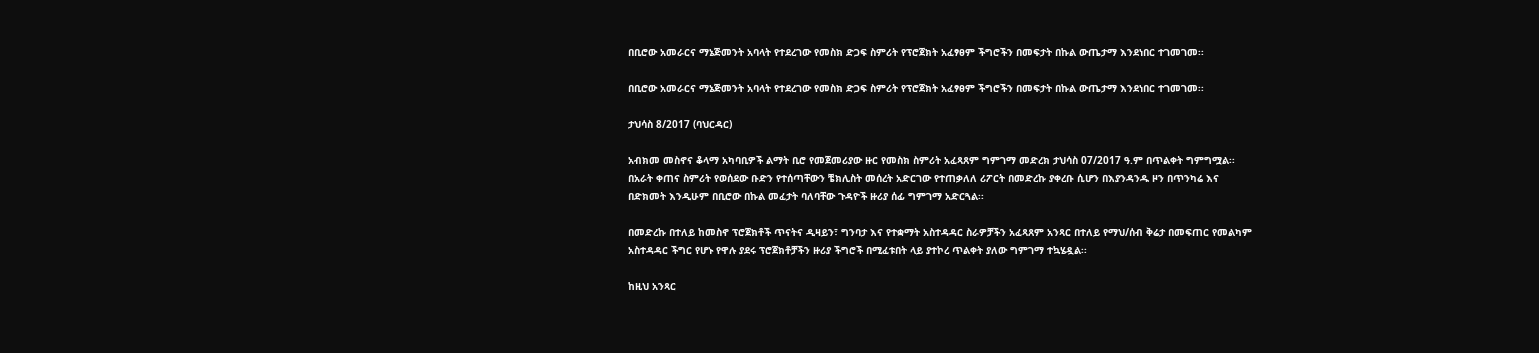በቢሮው አመራርና ማኔጅመንት አባላት የተደረገው የመስክ ድጋፍ ስምሪት የፕሮጀክት አፈፃፀም ችግሮችን በመፍታት በኩል ውጤታማ እንደነበር ተገመገመ፡፡

በቢሮው አመራርና ማኔጅመንት አባላት የተደረገው የመስክ ድጋፍ ስምሪት የፕሮጀክት አፈፃፀም ችግሮችን በመፍታት በኩል ውጤታማ እንደነበር ተገመገመ፡፡

ታህሳስ 8/2017 (ባህርዳር)

አብክመ መስኖና ቆላማ አካባቢዎች ልማት ቢሮ የመጀመሪያው ዙር የመስክ ስምሪት አፈጻጸም ግምገማ መድረክ ታህሳስ 07/2017 ዓ.ም በጥልቀት ግምግሟል፡፡ በአራት ቀጠና ስምሪት የወሰደው ቡድን የተሰጣቸውን ቼክሊስት መሰረት አድርገው የተጠቃለለ ሪፖርት በመድረኩ ያቀረቡ ሲሆን በእያንዳንዱ ዞን በጥንካሬ እና በድክመት እንዲሁም በቢሮው በኩል መፈታት ባለባቸው ጉዳዮች ዙሪያ ሰፊ ግምገማ አድርጓል፡፡

በመድረኩ በተለይ ከመስኖ ፕሮጀክቶች ጥናትና ዲዛይን፣ ግንባታ እና የተቋማት አስተዳዳር ስራዎቻችን አፈጻጸም አንጻር በተለይ የማህ/ሰብ ቅሬታ በመፍጠር የመልካም አስተዳዳር ችግር የሆኑ የዋሉ ያደሩ ፕሮጀክቶቻችን ዙሪያ ችግሮች በሚፈቱበት ላይ ያተኮረ ጥልቀት ያለው ግምገማ ተኳሄዷል፡፡

ከዚህ አንጻር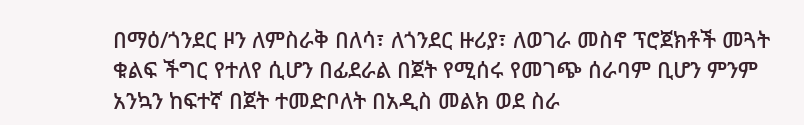በማዕ/ጎንደር ዞን ለምስራቅ በለሳ፣ ለጎንደር ዙሪያ፣ ለወገራ መስኖ ፕሮጀክቶች መጓት ቁልፍ ችግር የተለየ ሲሆን በፊደራል በጀት የሚሰሩ የመገጭ ሰራባም ቢሆን ምንም አንኳን ከፍተኛ በጀት ተመድቦለት በአዲስ መልክ ወደ ስራ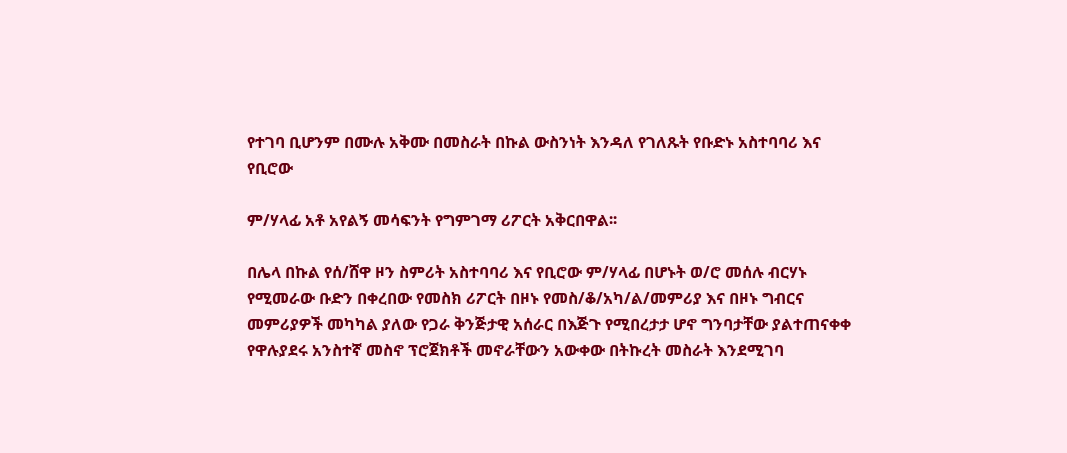የተገባ ቢሆንም በሙሉ አቅሙ በመስራት በኩል ውስንነት እንዳለ የገለጹት የቡድኑ አስተባባሪ እና የቢሮው

ም/ሃላፊ አቶ አየልኝ መሳፍንት የግምገማ ሪፖርት አቅርበዋል፡፡

በሌላ በኩል የሰ/ሸዋ ዞን ስምሪት አስተባባሪ እና የቢሮው ም/ሃላፊ በሆኑት ወ/ሮ መሰሉ ብርሃኑ የሚመራው ቡድን በቀረበው የመስክ ሪፖርት በዞኑ የመስ/ቆ/አካ/ል/መምሪያ እና በዞኑ ግብርና መምሪያዎች መካካል ያለው የጋራ ቅንጅታዊ አሰራር በእጅጉ የሚበረታታ ሆኖ ግንባታቸው ያልተጠናቀቀ የዋሉያደሩ አንስተኛ መስኖ ፕሮጀክቶች መኖራቸውን አውቀው በትኩረት መስራት እንደሚገባ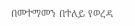በመተማመን በተለይ የወረዳ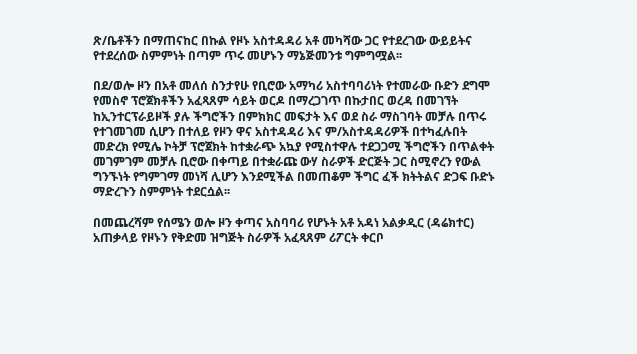ጽ/ቤቶችን በማጠናከር በኩል የዞኑ አስተዳዳሪ አቶ መካሻው ጋር የተደረገው ውይይትና የተደረሰው ስምምነት በጣም ጥሩ መሆኑን ማኔጅመንቱ ግምግሟል፡፡

በደ/ወሎ ዞን በአቶ መለሰ ስንታየሁ የቢሮው አማካሪ አስተባባሪነት የተመራው ቡድን ደግሞ የመስኖ ፕሮጀክቶችን አፈጻጸም ሳይት ወርዶ በማረጋገጥ በኩታበር ወረዳ በመገኘት ከኢንተርፕራይዞች ያሉ ችግሮችን በምክክር መፍታት እና ወደ ስራ ማስገባት መቻሉ በጥሩ የተገመገመ ሲሆን በተለይ የዞን ዋና አስተዳዳሪ እና ም/አስተዳዳሪዎች በተካፈሉበት መድረክ የሚሌ ኮትቻ ፕሮጀክት ከተቋራጭ አኳያ የሚስተዋሉ ተደጋጋሚ ችግሮችን በጥልቀት መገምገም መቻሉ ቢሮው በቀጣይ በተቋራጩ ውሃ ስራዎች ድርጅት ጋር ስሚኖረን የውል ግንኙነት የግምገማ መነሻ ሊሆን እንደሚችል በመጠቆም ችግር ፈች ክትትልና ድጋፍ ቡድኑ ማድረጉን ስምምነት ተደርሷል፡፡

በመጨረሻም የሰሜን ወሎ ዞን ቀጣና አስባባሪ የሆኑት አቶ አዳነ አልቃዲር (ዳሬክተር) አጠቃላይ የዞኑን የቅድመ ዝግጅት ስራዎች አፈጻጸም ሪፖርት ቀርቦ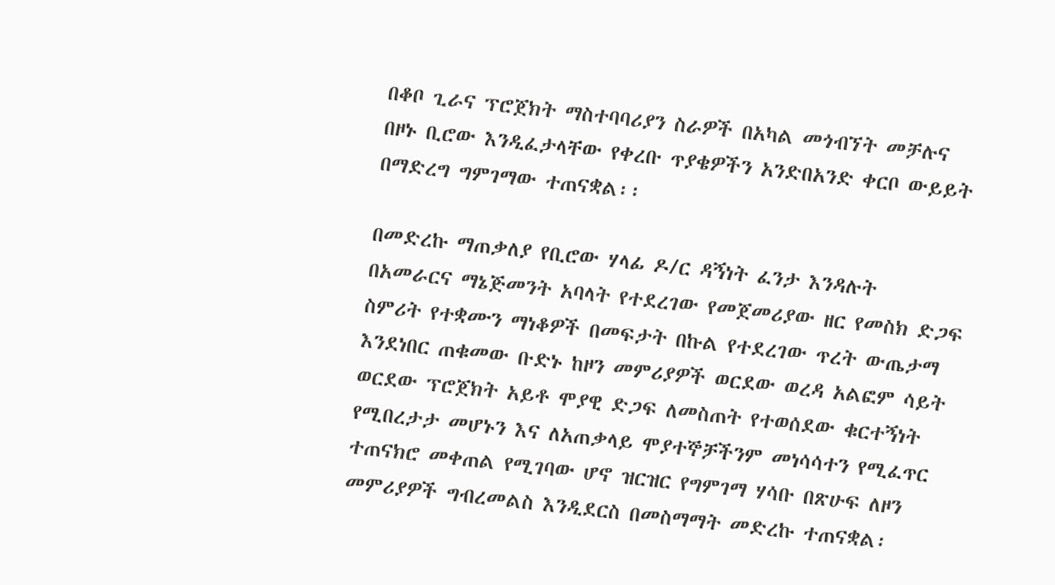በቆቦ ጊራና ፕሮጀክት ማስተባባሪያን ስራዎች በአካል መጎብኘት መቻሉና በዞኑ ቢሮው እንዲፈታላቸው የቀረቡ ጥያቄዎችን አንድበአንድ ቀርቦ ውይይት በማድረግ ግምገማው ተጠናቋል፡፡

በመድረኩ ማጠቃለያ የቢሮው ሃላፊ ዶ/ር ዳኝነት ፈንታ እንዳሉት በአመራርና ማኔጅመንት አባላት የተደረገው የመጀመሪያው ዘር የመስክ ድጋፍ ስምሪት የተቋሙን ማነቆዎች በመፍታት በኩል የተደረገው ጥረት ውጤታማ እንደነበር ጠቁመው ቡድኑ ከዞን መምሪያዎች ወርደው ወረዳ አልፎም ሳይት ወርደው ፕሮጀክት አይቶ ሞያዊ ድጋፍ ለመስጠት የተወሰደው ቁርተኝነት የሚበረታታ መሆኑን እና ለአጠቃላይ ሞያተኞቻችንም መነሳሳተን የሚፈጥር ተጠናክሮ መቀጠል የሚገባው ሆኖ ዝርዝር የግምገማ ሃሳቡ በጽሁፍ ለዞን መምሪያዎች ግብረመልስ እንዲደርስ በመስማማት መድረኩ ተጠናቋል፡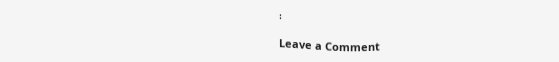፡

Leave a Comment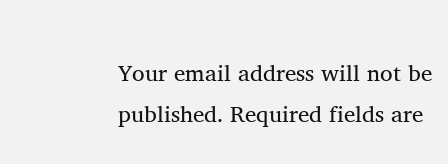Your email address will not be published. Required fields are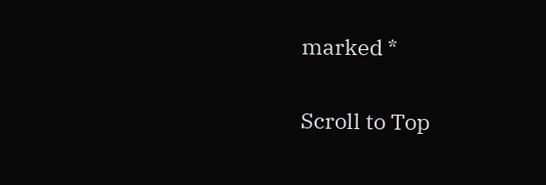marked *

Scroll to Top